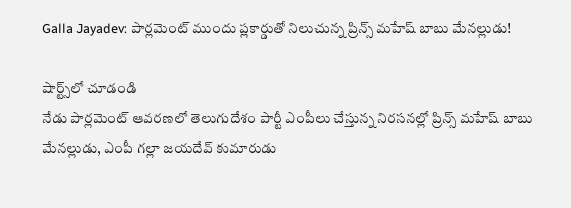Galla Jayadev: పార్లమెంట్ ముందు ప్లకార్డుతో నిలుచున్న ప్రిన్స్ మహేష్ బాబు మేనల్లుడు!

షార్ట్స్‌లో చూడండి
నేడు పార్లమెంట్ ఆవరణలో తెలుగుదేశం పార్టీ ఎంపీలు చేస్తున్న నిరసనల్లో ప్రిన్స్ మహేష్ బాబు మేనల్లుడు, ఎంపీ గల్లా జయదేవ్ కుమారుడు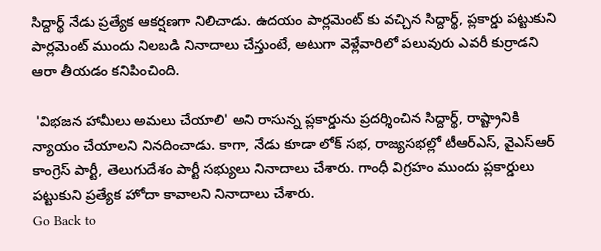సిద్దార్థ్ నేడు ప్రత్యేక ఆకర్షణగా నిలిచాడు. ఉదయం పార్లమెంట్ కు వచ్చిన సిద్దార్థ్, ప్లకార్డు పట్టుకుని పార్లమెంట్ ముందు నిలబడి నినాదాలు చేస్తుంటే, అటుగా వెళ్లేవారిలో పలువురు ఎవరీ కుర్రాడని ఆరా తీయడం కనిపించింది.

 'విభజన హామీలు అమలు చేయాలి' అని రాసున్న ప్లకార్డును ప్రదర్శించిన సిద్దార్థ్, రాష్ట్రానికి న్యాయం చేయాలని నినదించాడు. కాగా, నేడు కూడా లోక్ సభ, రాజ్యసభల్లో టీఆర్ఎస్, వైఎస్ఆర్ కాంగ్రెస్ పార్టీ, తెలుగుదేశం పార్టీ సభ్యులు నినాదాలు చేశారు. గాంధీ విగ్రహం ముందు ప్లకార్డులు పట్టుకుని ప్రత్యేక హోదా కావాలని నినాదాలు చేశారు.
Go Back to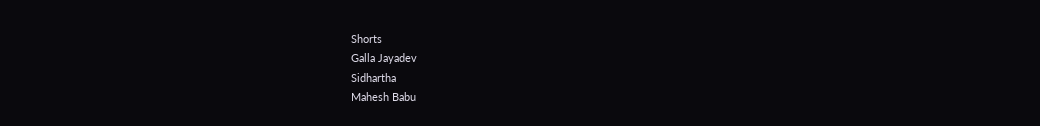Shorts
Galla Jayadev
Sidhartha
Mahesh Babu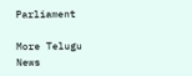Parliament

More Telugu News